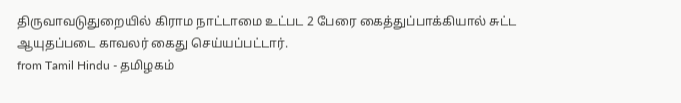திருவாவடுதுறையில் கிராம நாட்டாமை உட்பட 2 பேரை கைத்துப்பாக்கியால் சுட்ட ஆயுதப்படை காவலர் கைது செய்யப்பட்டார்.
from Tamil Hindu - தமிழகம்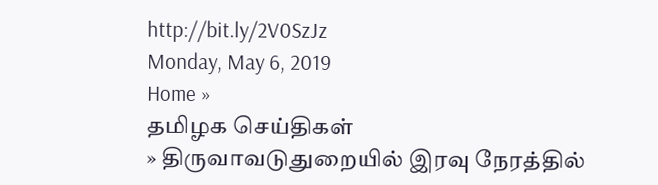http://bit.ly/2V0SzJz
Monday, May 6, 2019
Home »
தமிழக செய்திகள்
» திருவாவடுதுறையில் இரவு நேரத்தில்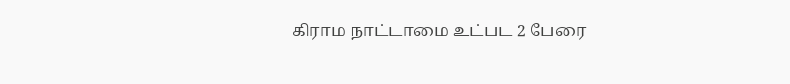கிராம நாட்டாமை உட்பட 2 பேரை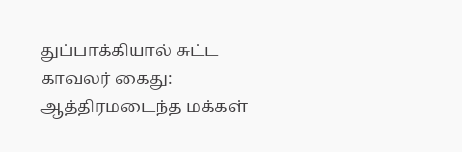துப்பாக்கியால் சுட்ட காவலர் கைது: ஆத்திரமடைந்த மக்கள்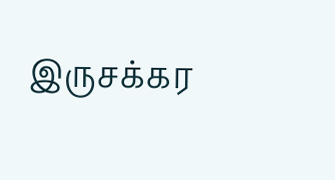இருசக்கர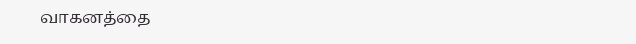வாகனத்தை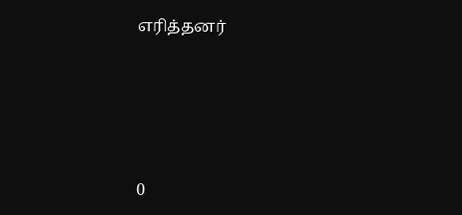எரித்தனர்







0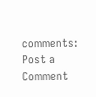comments:
Post a Comment